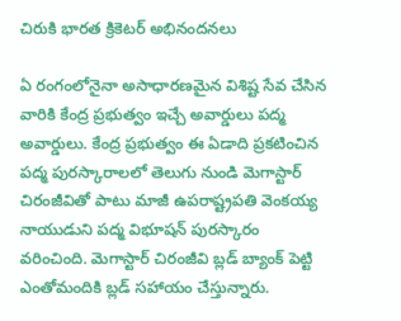చిరుకి భారత క్రికెటర్ అభినందనలు

ఏ రంగంలోనైనా అసాధారణమైన విశిష్ట సేవ చేసిన వారికి కేంద్ర ప్రభుత్వం ఇచ్చే అవార్డులు పద్మ అవార్డులు. కేంద్ర ప్రభుత్వం ఈ ఏడాది ప్రకటించిన పద్మ పురస్కారాలలో తెలుగు నుండి మెగాస్టార్ చిరంజీవితో పాటు మాజీ ఉపరాష్ట్రపతి వెంకయ్య నాయుడుని పద్మ విభూషన్ పురస్కారం వరించింది. మెగాస్టార్ చిరంజీవి బ్లడ్ బ్యాంక్ పెట్టి ఎంతోమందికి బ్లడ్ సహాయం చేస్తున్నారు.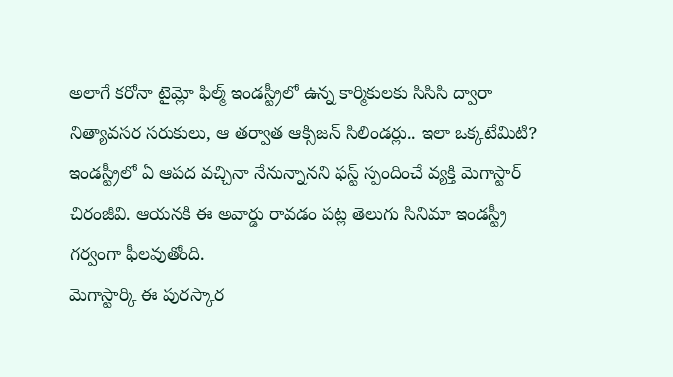అలాగే కరోనా టైమ్లో ఫిల్మ్ ఇండస్ట్రీలో ఉన్న కార్మికులకు సిసిసి ద్వారా నిత్యావసర సరుకులు, ఆ తర్వాత ఆక్సిజన్ సిలిండర్లు.. ఇలా ఒక్కటేమిటి? ఇండస్ట్రీలో ఏ ఆపద వచ్చినా నేనున్నానని ఫస్ట్ స్పందించే వ్యక్తి మెగాస్టార్ చిరంజీవి. ఆయనకి ఈ అవార్డు రావడం పట్ల తెలుగు సినిమా ఇండస్ట్రీ గర్వంగా ఫీలవుతోంది.
మెగాస్టార్కి ఈ పురస్కార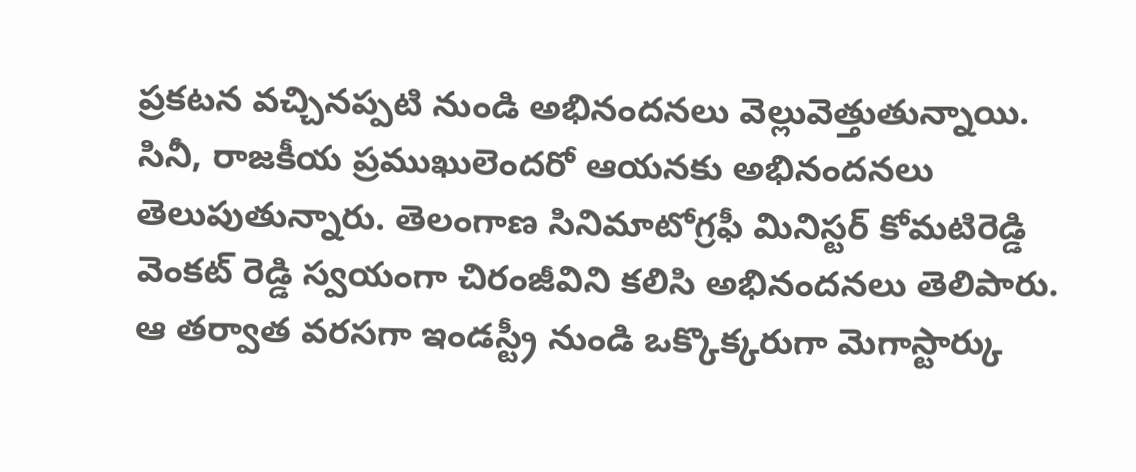ప్రకటన వచ్చినప్పటి నుండి అభినందనలు వెల్లువెత్తుతున్నాయి. సినీ, రాజకీయ ప్రముఖులెందరో ఆయనకు అభినందనలు తెలుపుతున్నారు. తెలంగాణ సినిమాటోగ్రఫీ మినిస్టర్ కోమటిరెడ్డి వెంకట్ రెడ్డి స్వయంగా చిరంజీవిని కలిసి అభినందనలు తెలిపారు. ఆ తర్వాత వరసగా ఇండస్ట్రీ నుండి ఒక్కొక్కరుగా మెగాస్టార్కు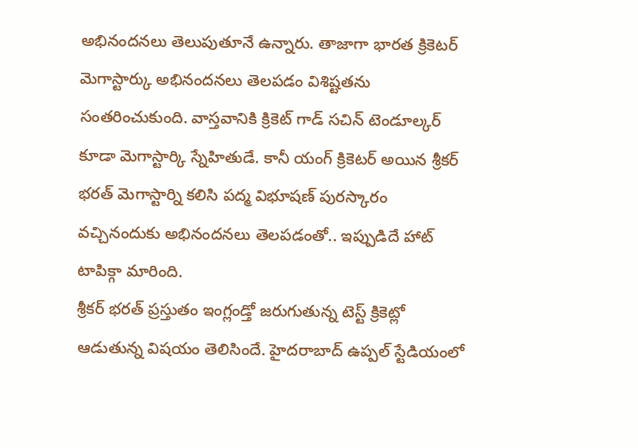అభినందనలు తెలుపుతూనే ఉన్నారు. తాజాగా భారత క్రికెటర్ మెగాస్టార్కు అభినందనలు తెలపడం విశిష్టతను సంతరించుకుంది. వాస్తవానికి క్రికెట్ గాడ్ సచిన్ టెండూల్కర్ కూడా మెగాస్టార్కి స్నేహితుడే. కానీ యంగ్ క్రికెటర్ అయిన శ్రీకర్ భరత్ మెగాస్టార్ని కలిసి పద్మ విభూషణ్ పురస్కారం వచ్చినందుకు అభినందనలు తెలపడంతో.. ఇప్పుడిదే హాట్ టాపిక్గా మారింది.
శ్రీకర్ భరత్ ప్రస్తుతం ఇంగ్లండ్తో జరుగుతున్న టెస్ట్ క్రికెట్లో ఆడుతున్న విషయం తెలిసిందే. హైదరాబాద్ ఉప్పల్ స్టేడియంలో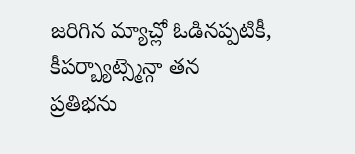జరిగిన మ్యాచ్లో ఓడినప్పటికీ, కీపర్బ్యాట్స్మెన్గా తన ప్రతిభను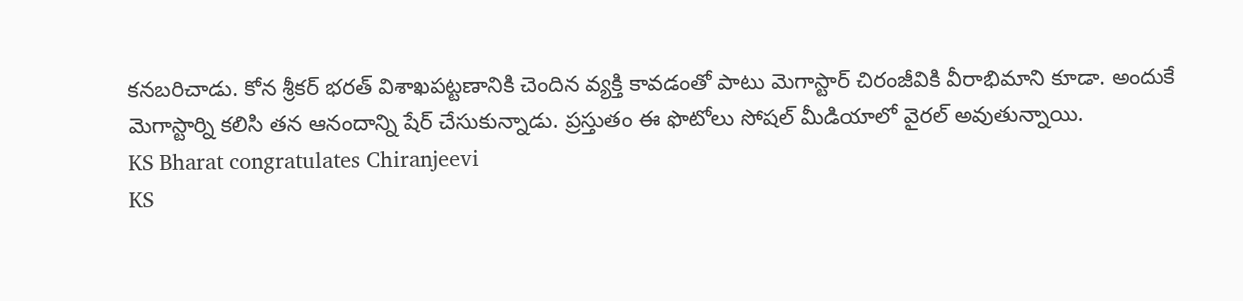కనబరిచాడు. కోన శ్రీకర్ భరత్ విశాఖపట్టణానికి చెందిన వ్యక్తి కావడంతో పాటు మెగాస్టార్ చిరంజీవికి వీరాభిమాని కూడా. అందుకే మెగాస్టార్ని కలిసి తన ఆనందాన్ని షేర్ చేసుకున్నాడు. ప్రస్తుతం ఈ ఫొటోలు సోషల్ మీడియాలో వైరల్ అవుతున్నాయి.
KS Bharat congratulates Chiranjeevi
KS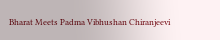Bharat Meets Padma Vibhushan Chiranjeevi